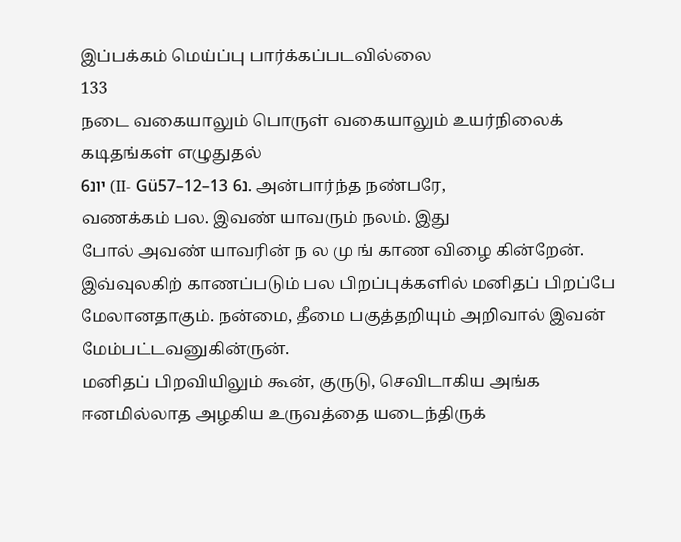இப்பக்கம் மெய்ப்பு பார்க்கப்படவில்லை
133
நடை வகையாலும் பொருள் வகையாலும் உயர்நிலைக் கடிதங்கள் எழுதுதல்
יונ6 (II- Güנ6 13–12–57. அன்பார்ந்த நண்பரே,
வணக்கம் பல. இவண் யாவரும் நலம். இது
போல் அவண் யாவரின் ந ல மு ங் காண விழை கின்றேன்.
இவ்வுலகிற் காணப்படும் பல பிறப்புக்களில் மனிதப் பிறப்பே மேலானதாகும். நன்மை, தீமை பகுத்தறியும் அறிவால் இவன் மேம்பட்டவனுகின்ருன்.
மனிதப் பிறவியிலும் கூன், குருடு, செவிடாகிய அங்க ஈனமில்லாத அழகிய உருவத்தை யடைந்திருக்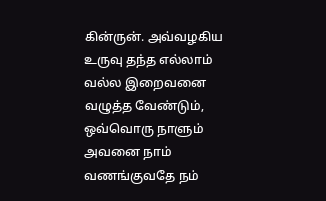கின்ருன். அவ்வழகிய உருவு தந்த எல்லாம் வல்ல இறைவனை வழுத்த வேண்டும், ஒவ்வொரு நாளும் அவனை நாம் வணங்குவதே நம்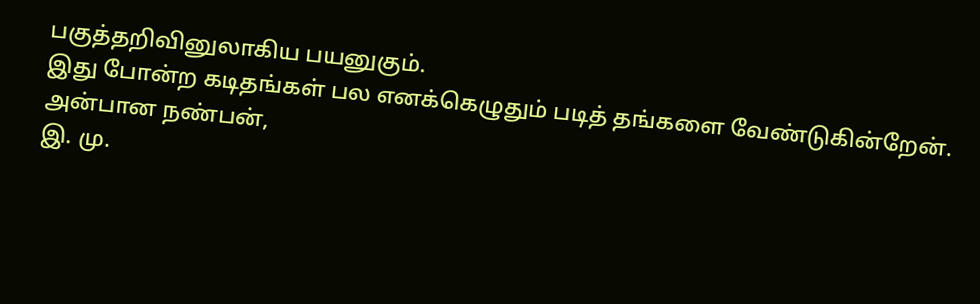பகுத்தறிவினுலாகிய பயனுகும்.
இது போன்ற கடிதங்கள் பல எனக்கெழுதும் படித் தங்களை வேண்டுகின்றேன்.
அன்பான நண்பன்,
இ. மு.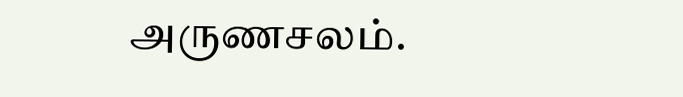அருணசலம்.